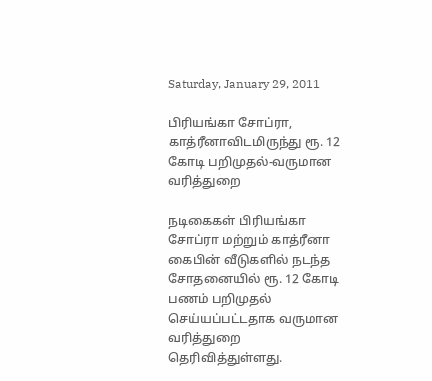Saturday, January 29, 2011

பிரியங்கா சோப்ரா, காத்ரீனாவிடமிருந்து ரூ. 12 கோடி பறிமுதல்-வருமான வரித்துறை

நடிகைகள் பிரியங்கா சோப்ரா மற்றும் காத்ரீனா கைபின் வீடுகளில் நடந்த சோதனையில் ரூ. 12 கோடி பணம் பறிமுதல் செய்யப்பட்டதாக வருமான வரித்துறை தெரிவித்துள்ளது.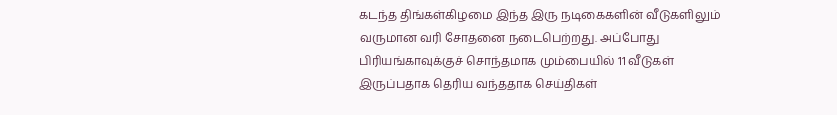கடந்த திங்கள்கிழமை இந்த இரு நடிகைகளின் வீடுகளிலும் வருமான வரி சோதனை நடைபெற்றது. அப்போது பிரியங்காவுக்குச் சொந்தமாக மும்பையில் 11 வீடுகள் இருப்பதாக தெரிய வந்ததாக செய்திகள்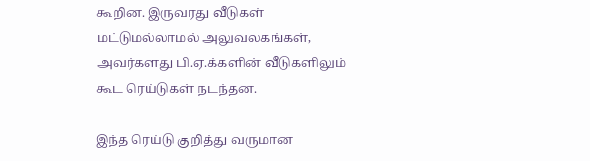கூறின. இருவரது வீடுகள் மட்டுமல்லாமல் அலுவலகங்கள், அவர்களது பி.ஏ.க்களின் வீடுகளிலும் கூட ரெய்டுகள் நடந்தன.

இந்த ரெய்டு குறித்து வருமான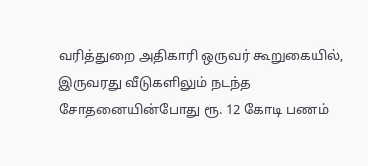வரித்துறை அதிகாரி ஒருவர் கூறுகையில், இருவரது வீடுகளிலும் நடந்த சோதனையின்போது ரூ. 12 கோடி பணம்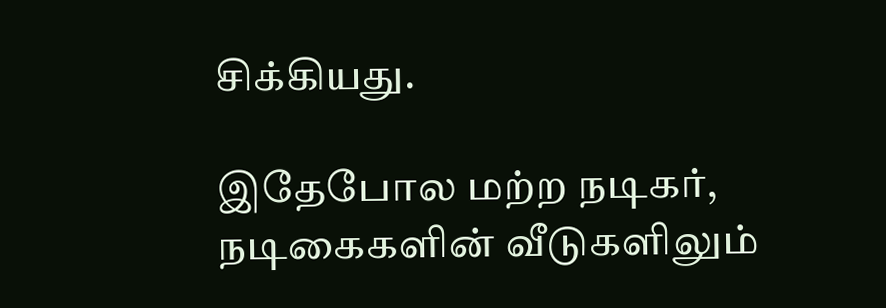சிக்கியது.

இதேபோல மற்ற நடிகர், நடிகைகளின் வீடுகளிலும்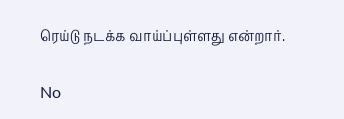ரெய்டு நடக்க வாய்ப்புள்ளது என்றார்.


No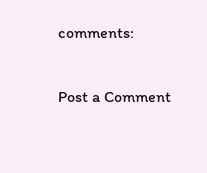comments:

Post a Comment